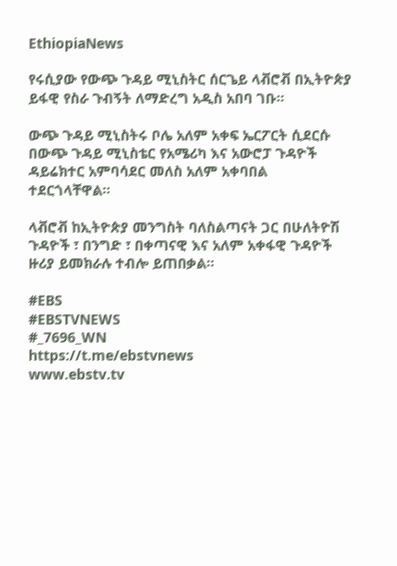EthiopiaNews

የሩሲያው የውጭ ጉዳይ ሚኒስትር ሰርጌይ ላቭሮቭ በኢትዮጵያ ይፋዊ የስራ ጉብኝት ለማድረግ አዲስ አበባ ገቡ።

ውጭ ጉዳይ ሚኒስትሩ ቦሌ አለም አቀፍ ኤርፖርት ሲደርሱ በውጭ ጉዳይ ሚኒስቴር የአሜሪካ እና አውሮፓ ጉዳዮች ዳይሬክተር አምባሳደር መለስ አለም አቀባበል ተደርጎላቸዋል።

ላቭሮቭ ከኢትዮጵያ መንግስት ባለስልጣናት ጋር በሁለትዮሽ ጉዳዮች ፣ በንግድ ፣ በቀጣናዊ እና አለም አቀፋዊ ጉዳዮች ዙሪያ ይመክራሉ ተብሎ ይጠበቃል።

#EBS
#EBSTVNEWS
#_7696_WN
https://t.me/ebstvnews
www.ebstv.tv